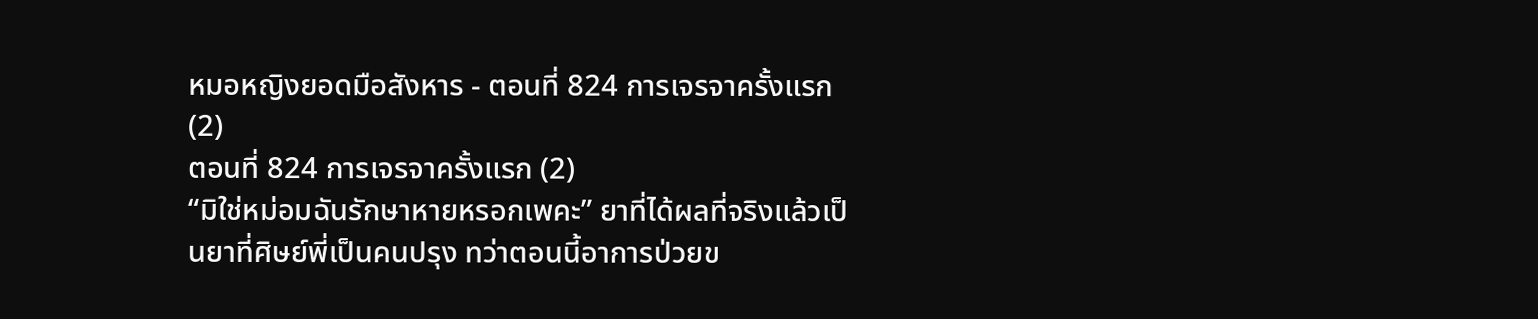หมอหญิงยอดมือสังหาร - ตอนที่ 824 การเจรจาครั้งแรก (2)
ตอนที่ 824 การเจรจาครั้งแรก (2)
“มิใช่หม่อมฉันรักษาหายหรอกเพคะ” ยาที่ได้ผลที่จริงแล้วเป็นยาที่ศิษย์พี่เป็นคนปรุง ทว่าตอนนี้อาการป่วยข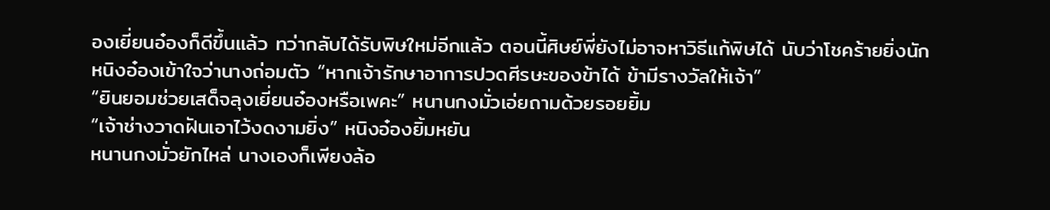องเยี่ยนอ๋องก็ดีขึ้นแล้ว ทว่ากลับได้รับพิษใหม่อีกแล้ว ตอนนี้ศิษย์พี่ยังไม่อาจหาวิธีแก้พิษได้ นับว่าโชคร้ายยิ่งนัก
หนิงอ๋องเข้าใจว่านางถ่อมตัว “หากเจ้ารักษาอาการปวดศีรษะของข้าได้ ข้ามีรางวัลให้เจ้า”
“ยินยอมช่วยเสด็จลุงเยี่ยนอ๋องหรือเพคะ” หนานกงมั่วเอ่ยถามด้วยรอยยิ้ม
“เจ้าช่างวาดฝันเอาไว้งดงามยิ่ง” หนิงอ๋องยิ้มหยัน
หนานกงมั่วยักไหล่ นางเองก็เพียงล้อ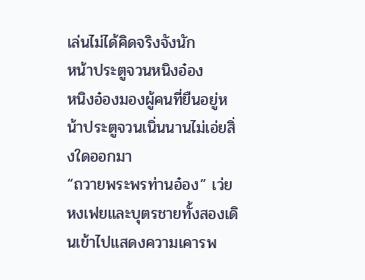เล่นไม่ได้คิดจริงจังนัก
หน้าประตูจวนหนิงอ๋อง
หนิงอ๋องมองผู้คนที่ยืนอยู่หน้าประตูจวนเนิ่นนานไม่เอ่ยสิ่งใดออกมา
“ถวายพระพรท่านอ๋อง” เว่ยหงเฟยและบุตรชายทั้งสองเดินเข้าไปแสดงความเคารพ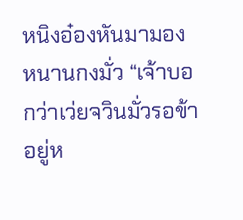หนิงอ๋องหันมามองหนานกงมั่ว “เจ้าบอกว่าเว่ยจวินมั่วรอข้าอยู่ห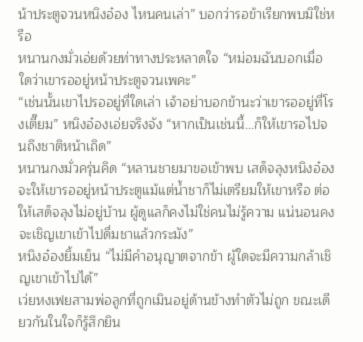น้าประตูจวนหนิงอ๋อง ไหนคนเล่า” บอกว่ารอข้าเรียกพบมิใช่หรือ
หนานกงมั่วเอ่ยด้วยท่าทางประหลาดใจ “หม่อมฉันบอกเมื่อใดว่าเขารออยู่หน้าประตูจวนเพคะ”
“เช่นนั้นเขาไปรออยู่ที่ใดเล่า เจ้าอย่าบอกข้านะว่าเขารออยู่ที่โรงเตี๊ยม” หนิงอ๋องเอ่ยจริงจัง “หากเป็นเช่นนี้…ก็ให้เขารอไปจนถึงชาติหน้าเถิด”
หนานกงมั่วครุ่นคิด “หลานชายมาขอเข้าพบ เสด็จลุงหนิงอ๋องจะให้เขารออยู่หน้าประตูแม้แต่น้ำชาก็ไม่เตรียมให้เขาหรือ ต่อให้เสด็จลุงไม่อยู่บ้าน ผู้ดูแลก็คงไม่ใช่คนไม่รู้ความ แน่นอนคงจะเชิญเขาเข้าไปดื่มชาแล้วกระมัง”
หนิงอ๋องยิ้มเย็น “ไม่มีคำอนุญาตจากข้า ผู้ใดจะมีความกล้าเชิญเขาเข้าไปได้”
เว่ยหงเฟยสามพ่อลูกที่ถูกเมินอยู่ด้านข้างทำตัวไม่ถูก ขณะเดียวกันในใจก็รู้สึกยิน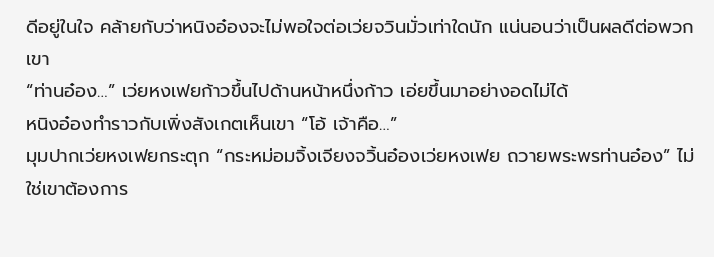ดีอยู่ในใจ คล้ายกับว่าหนิงอ๋องจะไม่พอใจต่อเว่ยจวินมั่วเท่าใดนัก แน่นอนว่าเป็นผลดีต่อพวกเขา
“ท่านอ๋อง…” เว่ยหงเฟยก้าวขึ้นไปด้านหน้าหนึ่งก้าว เอ่ยขึ้นมาอย่างอดไม่ได้
หนิงอ๋องทำราวกับเพิ่งสังเกตเห็นเขา “โอ้ เจ้าคือ…”
มุมปากเว่ยหงเฟยกระตุก “กระหม่อมจิ้งเจียงจวิ้นอ๋องเว่ยหงเฟย ถวายพระพรท่านอ๋อง” ไม่ใช่เขาต้องการ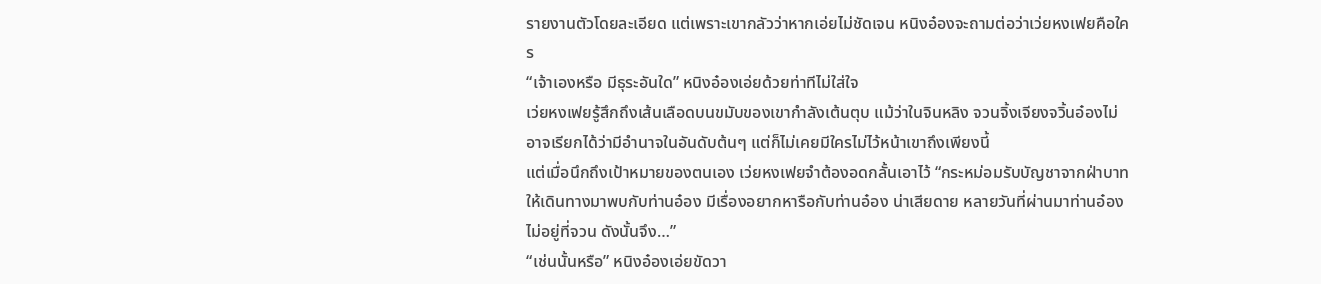รายงานตัวโดยละเอียด แต่เพราะเขากลัวว่าหากเอ่ยไม่ชัดเจน หนิงอ๋องจะถามต่อว่าเว่ยหงเฟยคือใคร
“เจ้าเองหรือ มีธุระอันใด” หนิงอ๋องเอ่ยด้วยท่าทีไม่ใส่ใจ
เว่ยหงเฟยรู้สึกถึงเส้นเลือดบนขมับของเขากำลังเต้นตุบ แม้ว่าในจินหลิง จวนจิ้งเจียงจวิ้นอ๋องไม่อาจเรียกได้ว่ามีอำนาจในอันดับต้นๆ แต่ก็ไม่เคยมีใครไม่ไว้หน้าเขาถึงเพียงนี้
แต่เมื่อนึกถึงเป้าหมายของตนเอง เว่ยหงเฟยจำต้องอดกลั้นเอาไว้ “กระหม่อมรับบัญชาจากฝ่าบาทให้เดินทางมาพบกับท่านอ๋อง มีเรื่องอยากหารือกับท่านอ๋อง น่าเสียดาย หลายวันที่ผ่านมาท่านอ๋องไม่อยู่ที่จวน ดังนั้นจึง…”
“เช่นนั้นหรือ” หนิงอ๋องเอ่ยขัดวา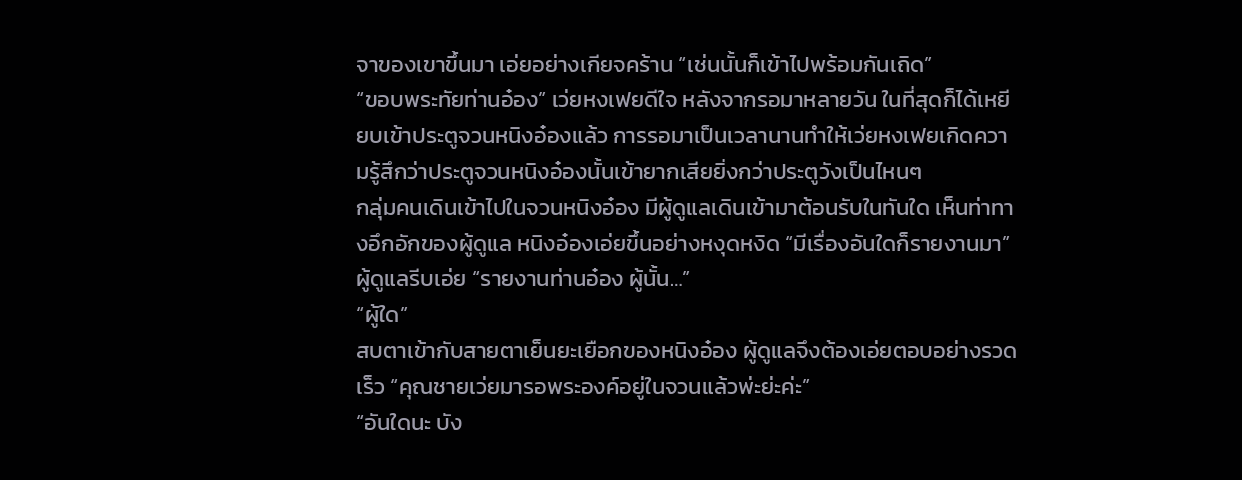จาของเขาขึ้นมา เอ่ยอย่างเกียจคร้าน “เช่นนั้นก็เข้าไปพร้อมกันเถิด”
“ขอบพระทัยท่านอ๋อง” เว่ยหงเฟยดีใจ หลังจากรอมาหลายวัน ในที่สุดก็ได้เหยียบเข้าประตูจวนหนิงอ๋องแล้ว การรอมาเป็นเวลานานทำให้เว่ยหงเฟยเกิดความรู้สึกว่าประตูจวนหนิงอ๋องนั้นเข้ายากเสียยิ่งกว่าประตูวังเป็นไหนๆ
กลุ่มคนเดินเข้าไปในจวนหนิงอ๋อง มีผู้ดูแลเดินเข้ามาต้อนรับในทันใด เห็นท่าทางอึกอักของผู้ดูแล หนิงอ๋องเอ่ยขึ้นอย่างหงุดหงิด “มีเรื่องอันใดก็รายงานมา” ผู้ดูแลรีบเอ่ย “รายงานท่านอ๋อง ผู้นั้น…”
“ผู้ใด”
สบตาเข้ากับสายตาเย็นยะเยือกของหนิงอ๋อง ผู้ดูแลจึงต้องเอ่ยตอบอย่างรวดเร็ว “คุณชายเว่ยมารอพระองค์อยู่ในจวนแล้วพ่ะย่ะค่ะ”
“อันใดนะ บัง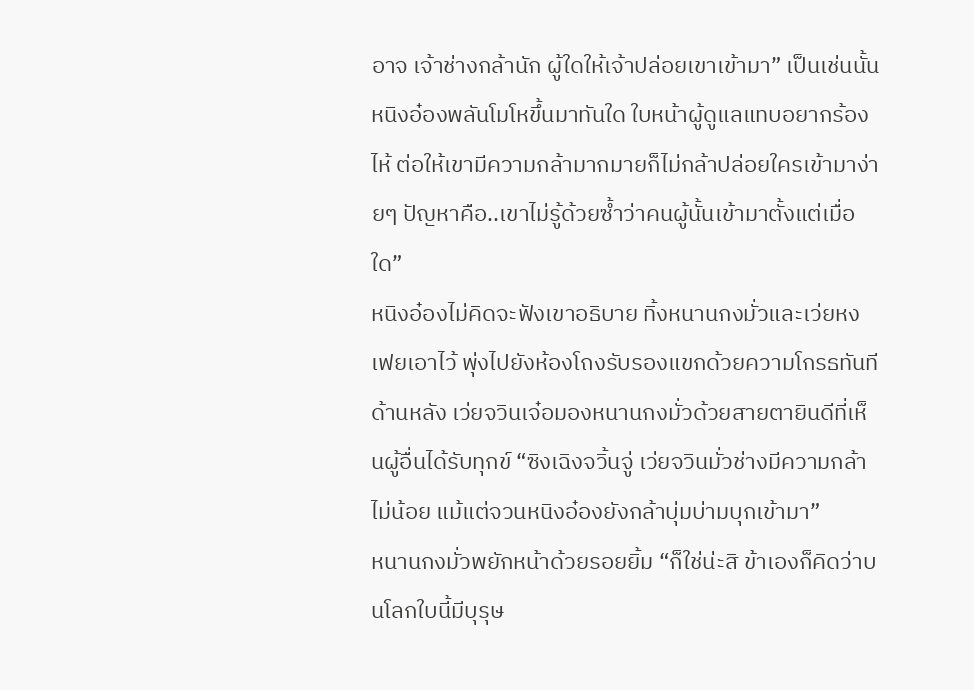อาจ เจ้าช่างกล้านัก ผู้ใดให้เจ้าปล่อยเขาเข้ามา” เป็นเช่นนั้น หนิงอ๋องพลันโมโหขึ้นมาทันใด ใบหน้าผู้ดูแลแทบอยากร้องไห้ ต่อให้เขามีความกล้ามากมายก็ไม่กล้าปล่อยใครเข้ามาง่ายๆ ปัญหาคือ..เขาไม่รู้ด้วยซ้ำว่าคนผู้นั้นเข้ามาตั้งแต่เมื่อใด”
หนิงอ๋องไม่คิดจะฟังเขาอธิบาย ทิ้งหนานกงมั่วและเว่ยหงเฟยเอาไว้ พุ่งไปยังห้องโถงรับรองแขกด้วยความโกรธทันที
ด้านหลัง เว่ยจวินเจ๋อมองหนานกงมั่วด้วยสายตายินดีที่เห็นผู้อื่นได้รับทุกข์ “ซิงเฉิงจวิ้นจู่ เว่ยจวินมั่วช่างมีความกล้าไม่น้อย แม้แต่จวนหนิงอ๋องยังกล้าบุ่มบ่ามบุกเข้ามา”
หนานกงมั่วพยักหน้าด้วยรอยยิ้ม “ก็ใช่น่ะสิ ข้าเองก็คิดว่าบนโลกใบนี้มีบุรุษ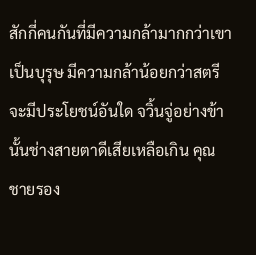สักกี่คนกันที่มีความกล้ามากกว่าเขา เป็นบุรุษ มีความกล้าน้อยกว่าสตรีจะมีประโยชน์อันใด จวิ้นจู่อย่างข้านั้นช่างสายตาดีเสียเหลือเกิน คุณชายรอง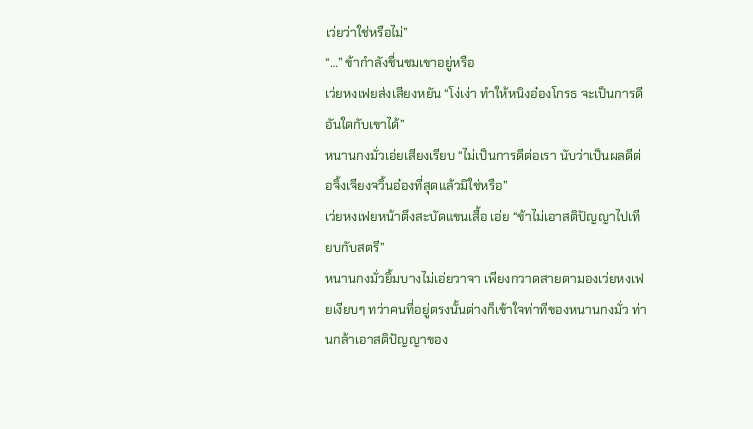เว่ยว่าใช่หรือไม่”
“…” ข้ากำลังชื่นชมเขาอยู่หรือ
เว่ยหงเฟยส่งเสียงหยัน “โง่เง่า ทำให้หนิงอ๋องโกรธ จะเป็นการดีอันใดกับเขาได้”
หนานกงมั่วเอ่ยเสียงเรียบ “ไม่เป็นการดีต่อเรา นับว่าเป็นผลดีต่อจิ้งเจียงจวิ้นอ๋องที่สุดแล้วมิใช่หรือ”
เว่ยหงเฟยหน้าตึงสะบัดแขนเสื้อ เอ่ย “ข้าไม่เอาสติปัญญาไปเทียบกับสตรี”
หนานกงมั่วยิ้มบางไม่เอ่ยวาจา เพียงกวาดสายตามองเว่ยหงเฟยเงียบๆ ทว่าคนที่อยู่ตรงนั้นต่างก็เข้าใจท่าทีของหนานกงมั่ว ท่านกล้าเอาสติปัญญาของ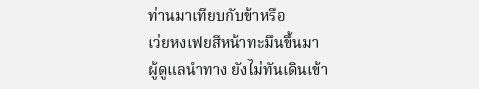ท่านมาเทียบกับข้าหรือ
เว่ยหงเฟยสีหน้าทะมึนขึ้นมา
ผู้ดูแลนำทาง ยังไม่ทันเดินเข้า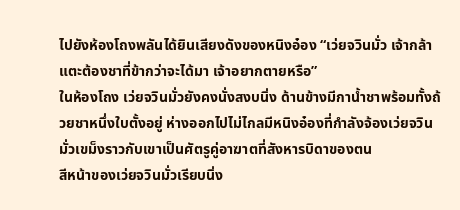ไปยังห้องโถงพลันได้ยินเสียงดังของหนิงอ๋อง “เว่ยจวินมั่ว เจ้ากล้าแตะต้องชาที่ข้ากว่าจะได้มา เจ้าอยากตายหรือ”
ในห้องโถง เว่ยจวินมั่วยังคงนั่งสงบนิ่ง ด้านข้างมีกาน้ำชาพร้อมทั้งถ้วยชาหนึ่งใบตั้งอยู่ ห่างออกไปไม่ไกลมีหนิงอ๋องที่กำลังจ้องเว่ยจวินมั่วเขม็งราวกับเขาเป็นศัตรูคู่อาฆาตที่สังหารบิดาของตน
สีหน้าของเว่ยจวินมั่วเรียบนิ่ง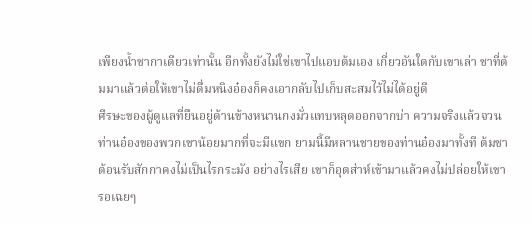เพียงน้ำชากาเดียวเท่านั้น อีกทั้งยังไม่ใช่เขาไปแอบต้มเอง เกี่ยวอันใดกับเขาเล่า ชาที่ต้มมาแล้วต่อให้เขาไม่ดื่มหนิงอ๋องก็คงเอากลับไปเก็บสะสมไว้ไม่ได้อยู่ดี
ศีรษะของผู้ดูแลที่ยืนอยู่ด้านข้างหนานกงมั่วแทบหลุดออกจากบ่า ความจริงแล้วจวนท่านอ๋องของพวกเขาน้อยมากที่จะมีแขก ยามนี้มีหลานชายของท่านอ๋องมาทั้งที ต้มชาต้อนรับสักกาคงไม่เป็นไรกระมัง อย่างไรเสีย เขาก็อุตส่าห์เข้ามาแล้วคงไม่ปล่อยให้เขารอเฉยๆ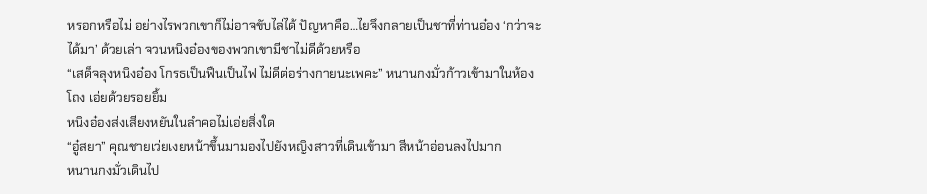หรอกหรือไม่ อย่างไรพวกเขาก็ไม่อาจขับไล่ได้ ปัญหาคือ…ไยจึงกลายเป็นชาที่ท่านอ๋อง ‘กว่าจะได้มา’ ด้วยเล่า จวนหนิงอ๋องของพวกเขามีชาไม่ดีด้วยหรือ
“เสด็จลุงหนิงอ๋อง โกรธเป็นฟืนเป็นไฟ ไม่ดีต่อร่างกายนะเพคะ” หนานกงมั่วก้าวเข้ามาในห้องโถง เอ่ยด้วยรอยยิ้ม
หนิงอ๋องส่งเสียงหยันในลำคอไม่เอ่ยสิ่งใด
“อู๋สยา” คุณชายเว่ยเงยหน้าขึ้นมามองไปยังหญิงสาวที่เดินเข้ามา สีหน้าอ่อนลงไปมาก
หนานกงมั่วเดินไป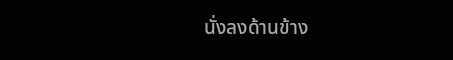นั่งลงด้านข้าง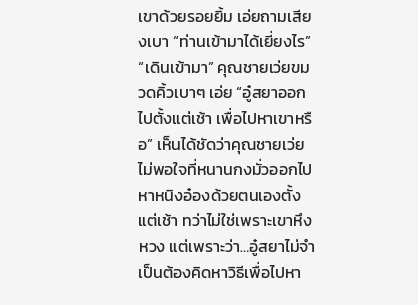เขาด้วยรอยยิ้ม เอ่ยถามเสียงเบา “ท่านเข้ามาได้เยี่ยงไร”
“เดินเข้ามา” คุณชายเว่ยขมวดคิ้วเบาๆ เอ่ย “อู๋สยาออกไปตั้งแต่เช้า เพื่อไปหาเขาหรือ” เห็นได้ชัดว่าคุณชายเว่ยไม่พอใจที่หนานกงมั่วออกไปหาหนิงอ๋องด้วยตนเองตั้งแต่เช้า ทว่าไม่ใช่เพราะเขาหึงหวง แต่เพราะว่า…อู๋สยาไม่จำเป็นต้องคิดหาวิธีเพื่อไปหา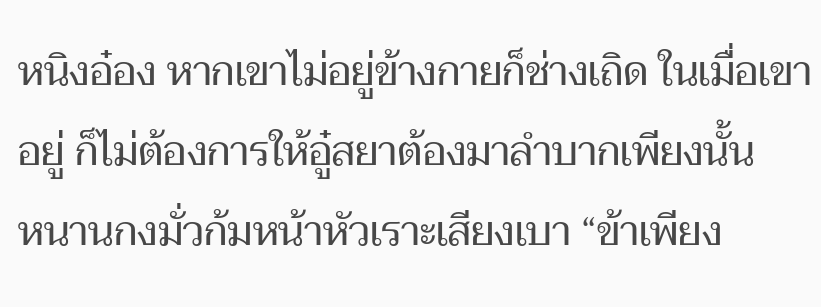หนิงอ๋อง หากเขาไม่อยู่ข้างกายก็ช่างเถิด ในเมื่อเขาอยู่ ก็ไม่ต้องการให้อู๋สยาต้องมาลำบากเพียงนั้น
หนานกงมั่วก้มหน้าหัวเราะเสียงเบา “ข้าเพียง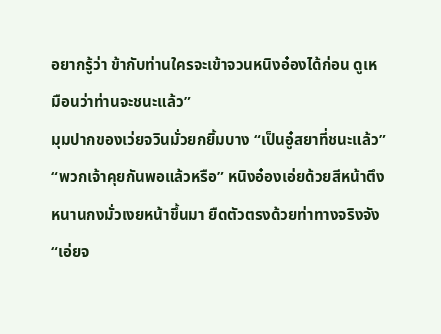อยากรู้ว่า ข้ากับท่านใครจะเข้าจวนหนิงอ๋องได้ก่อน ดูเหมือนว่าท่านจะชนะแล้ว”
มุมปากของเว่ยจวินมั่วยกยิ้มบาง “เป็นอู๋สยาที่ชนะแล้ว”
“พวกเจ้าคุยกันพอแล้วหรือ” หนิงอ๋องเอ่ยด้วยสีหน้าตึง
หนานกงมั่วเงยหน้าขึ้นมา ยืดตัวตรงด้วยท่าทางจริงจัง “เอ่ยจ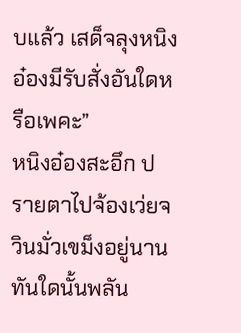บแล้ว เสด็จลุงหนิงอ๋องมีรับสั่งอันใดหรือเพคะ”
หนิงอ๋องสะอึก ปรายตาไปจ้องเว่ยจวินมั่วเขม็งอยู่นาน ทันใดนั้นพลัน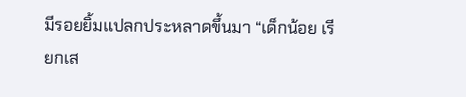มีรอยยิ้มแปลกประหลาดขึ้นมา “เด็กน้อย เรียกเส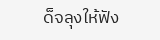ด็จลุงให้ฟัง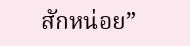สักหน่อย”